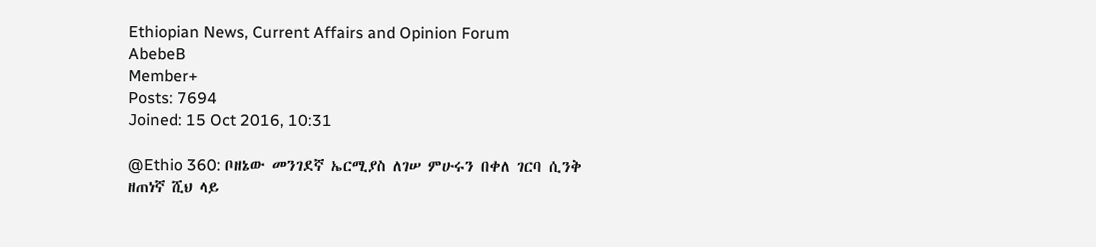Ethiopian News, Current Affairs and Opinion Forum
AbebeB
Member+
Posts: 7694
Joined: 15 Oct 2016, 10:31

@Ethio 360: ቦዘኔው መንገደኛ ኤርሚያስ ለገሠ ምሁሩን በቀለ ገርባ ሲንቅ ዘጠነኛ ሺህ ላይ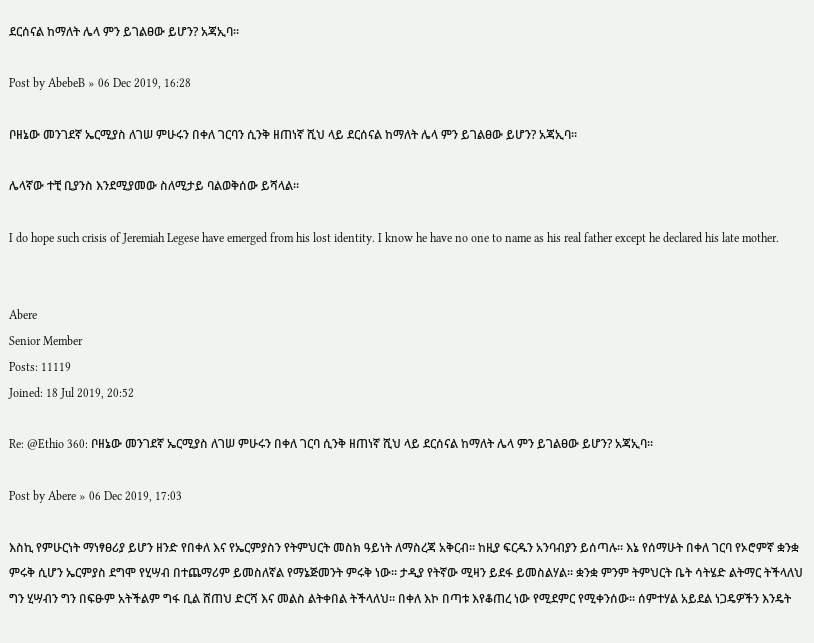ደርሰናል ከማለት ሌላ ምን ይገልፀው ይሆን? አጃኢባ።

Post by AbebeB » 06 Dec 2019, 16:28

ቦዘኔው መንገደኛ ኤርሚያስ ለገሠ ምሁሩን በቀለ ገርባን ሲንቅ ዘጠነኛ ሺህ ላይ ደርሰናል ከማለት ሌላ ምን ይገልፀው ይሆን? አጃኢባ።

ሌላኛው ተቺ ቢያንስ እንደሚያመው ስለሚታይ ባልወቅሰው ይሻላል።

I do hope such crisis of Jeremiah Legese have emerged from his lost identity. I know he have no one to name as his real father except he declared his late mother.


Abere
Senior Member
Posts: 11119
Joined: 18 Jul 2019, 20:52

Re: @Ethio 360: ቦዘኔው መንገደኛ ኤርሚያስ ለገሠ ምሁሩን በቀለ ገርባ ሲንቅ ዘጠነኛ ሺህ ላይ ደርሰናል ከማለት ሌላ ምን ይገልፀው ይሆን? አጃኢባ።

Post by Abere » 06 Dec 2019, 17:03

እስኪ የምሁርነት ማነፃፀሪያ ይሆን ዘንድ የበቀለ እና የኤርምያስን የትምህርት መስክ ዓይነት ለማስረጃ አቅርብ። ከዚያ ፍርዱን አንባብያን ይሰጣሉ። እኔ የሰማሁት በቀለ ገርባ የኦሮምኛ ቋንቋ ምሩቅ ሲሆን ኤርምያስ ደግሞ የሂሣብ በተጨማሪም ይመስለኛል የማኔጅመንት ምሩቅ ነው። ታዲያ የትኛው ሚዛን ይደፋ ይመስልሃል። ቋንቋ ምንም ትምህርት ቤት ሳትሄድ ልትማር ትችላለህ ግን ሂሣብን ግን በፍፁም አትችልም ግፋ ቢል ሸጠህ ድርሻ እና መልስ ልትቀበል ትችላለህ። በቀለ እኮ በጣቱ እየቆጠረ ነው የሚደምር የሚቀንሰው። ሰምተሃል አይደል ነጋዴዎችን እንዴት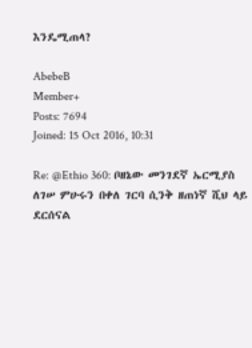እንዴሚጠላ?

AbebeB
Member+
Posts: 7694
Joined: 15 Oct 2016, 10:31

Re: @Ethio 360: ቦዘኔው መንገደኛ ኤርሚያስ ለገሠ ምሁሩን በቀለ ገርባ ሲንቅ ዘጠነኛ ሺህ ላይ ደርሰናል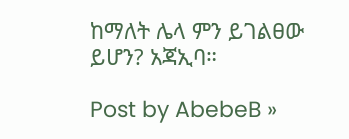ከማለት ሌላ ምን ይገልፀው ይሆን? አጃኢባ።

Post by AbebeB »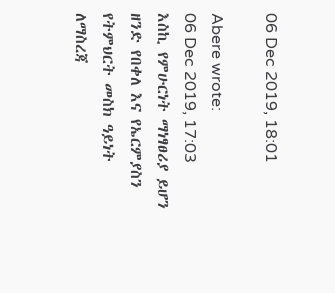06 Dec 2019, 18:01

Abere wrote:
06 Dec 2019, 17:03
እስኪ የምሁርነት ማነፃፀሪያ ይሆን ዘንድ የበቀለ እና የኤርምያስን የትምህርት መስክ ዓይነት ለማስረጃ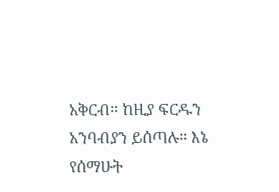አቅርብ። ከዚያ ፍርዱን አንባብያን ይሰጣሉ። እኔ የሰማሁት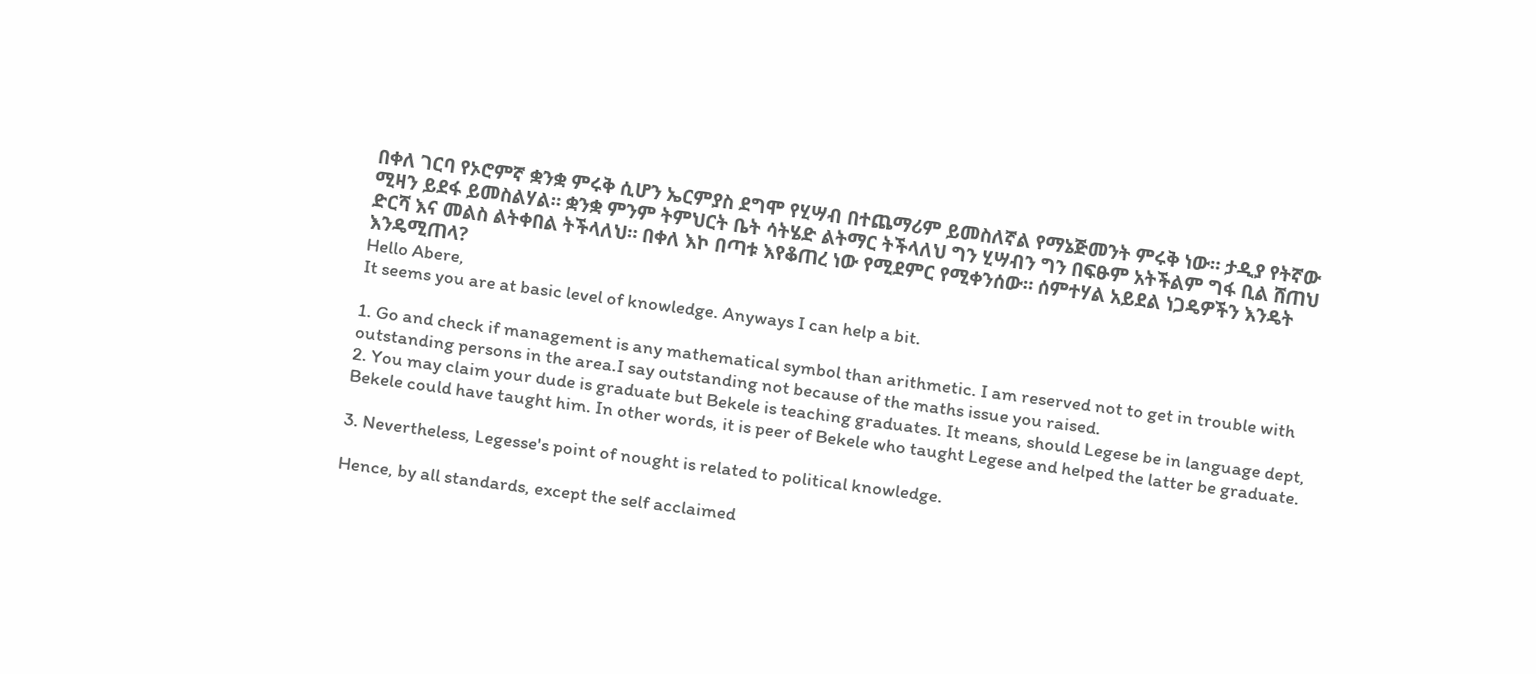በቀለ ገርባ የኦሮምኛ ቋንቋ ምሩቅ ሲሆን ኤርምያስ ደግሞ የሂሣብ በተጨማሪም ይመስለኛል የማኔጅመንት ምሩቅ ነው። ታዲያ የትኛው ሚዛን ይደፋ ይመስልሃል። ቋንቋ ምንም ትምህርት ቤት ሳትሄድ ልትማር ትችላለህ ግን ሂሣብን ግን በፍፁም አትችልም ግፋ ቢል ሸጠህ ድርሻ እና መልስ ልትቀበል ትችላለህ። በቀለ እኮ በጣቱ እየቆጠረ ነው የሚደምር የሚቀንሰው። ሰምተሃል አይደል ነጋዴዎችን እንዴት እንዴሚጠላ?
Hello Abere,
It seems you are at basic level of knowledge. Anyways I can help a bit.

1. Go and check if management is any mathematical symbol than arithmetic. I am reserved not to get in trouble with outstanding persons in the area.I say outstanding not because of the maths issue you raised.
2. You may claim your dude is graduate but Bekele is teaching graduates. It means, should Legese be in language dept, Bekele could have taught him. In other words, it is peer of Bekele who taught Legese and helped the latter be graduate.

3. Nevertheless, Legesse's point of nought is related to political knowledge.

Hence, by all standards, except the self acclaimed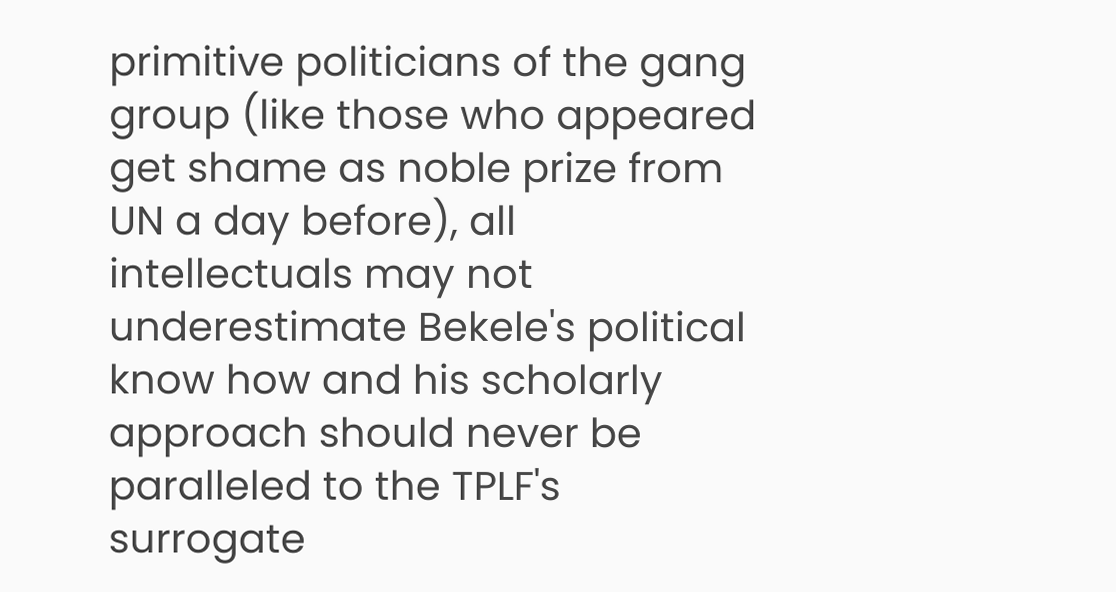primitive politicians of the gang group (like those who appeared get shame as noble prize from UN a day before), all intellectuals may not underestimate Bekele's political know how and his scholarly approach should never be paralleled to the TPLF's surrogate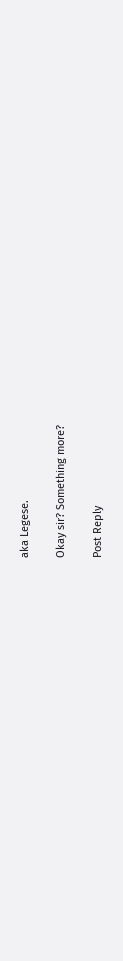aka Legese.

Okay sir? Something more?

Post Reply